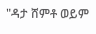"ዳታ ሸምቶ ወይም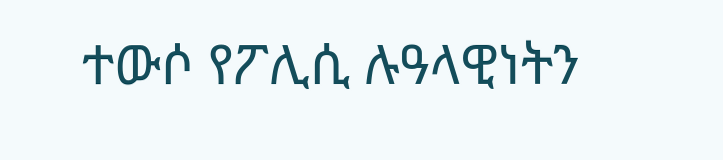ተውሶ የፖሊሲ ሉዓላዊነትን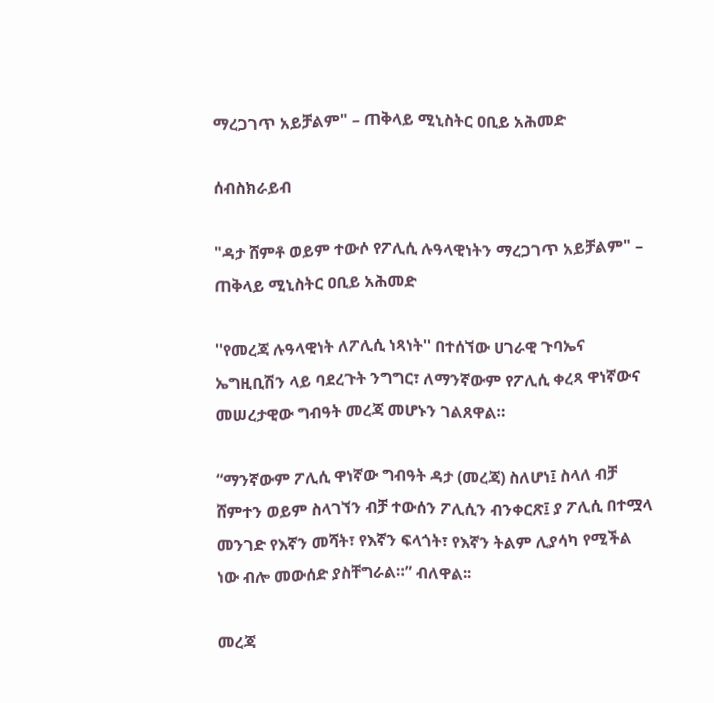ማረጋገጥ አይቻልም" – ጠቅላይ ሚኒስትር ዐቢይ አሕመድ

ሰብስክራይብ

"ዳታ ሸምቶ ወይም ተውሶ የፖሊሲ ሉዓላዊነትን ማረጋገጥ አይቻልም" – ጠቅላይ ሚኒስትር ዐቢይ አሕመድ

''የመረጃ ሉዓላዊነት ለፖሊሲ ነጻነት'' በተሰኘው ሀገራዊ ጉባኤና ኤግዚቢሽን ላይ ባደረጉት ንግግር፣ ለማንኛውም የፖሊሲ ቀረጻ ዋነኛውና መሠረታዊው ግብዓት መረጃ መሆኑን ገልጸዋል።

“ማንኛውም ፖሊሲ ዋነኛው ግብዓት ዳታ (መረጃ) ስለሆነ፤ ስላለ ብቻ ሸምተን ወይም ስላገኘን ብቻ ተውሰን ፖሊሲን ብንቀርጽ፤ ያ ፖሊሲ በተሟላ መንገድ የእኛን መሻት፣ የእኛን ፍላጎት፣ የእኛን ትልም ሊያሳካ የሚችል ነው ብሎ መውሰድ ያስቸግራል።” ብለዋል፡፡

መረጃ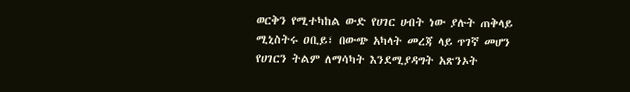ወርቅን የሚተካከል ውድ የሀገር ሀብት ነው ያሉት ጠቅላይ ሚኒስትሩ ዐቢይ፣ በውጭ አካላት መረጃ ላይ ጥገኛ መሆን የሀገርን ትልም ለማሳካት እንደሚያዳግት አጽንኦት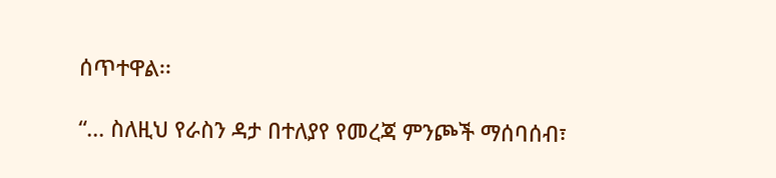ሰጥተዋል፡፡

“... ስለዚህ የራስን ዳታ በተለያየ የመረጃ ምንጮች ማሰባሰብ፣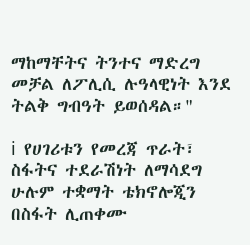ማከማቸትና ትንተና ማድረግ መቻል ለፖሊሲ ሉዓላዊነት እንደ ትልቅ ግብዓት ይወሰዳል።"

ℹ የሀገሪቱን የመረጃ ጥራት፣ ስፋትና ተደራሽነት ለማሳደግ ሁሉም ተቋማት ቴክኖሎጂን በስፋት ሊጠቀሙ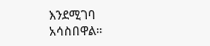እንደሚገባ አሳስበዋል፡፡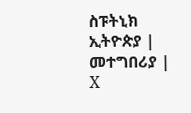ስፑትኒክ ኢትዮጵያ | መተግበሪያ | X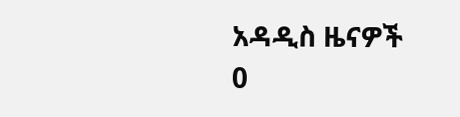አዳዲስ ዜናዎች
0